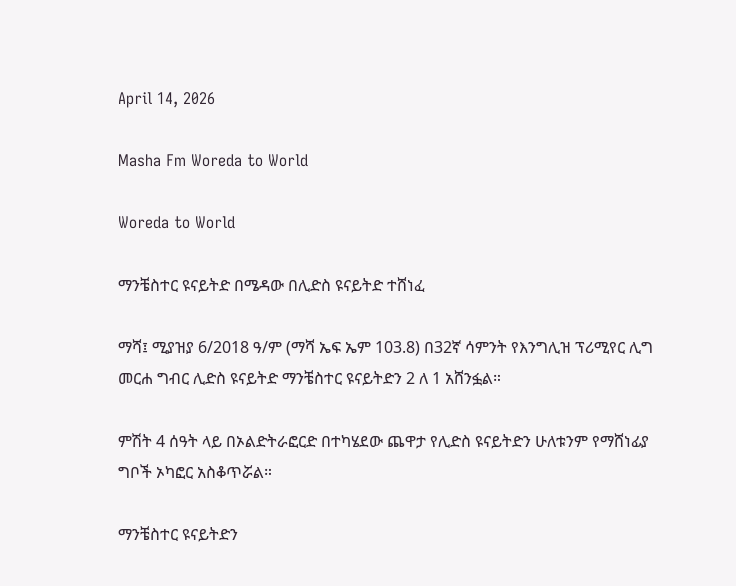April 14, 2026

Masha Fm Woreda to World

Woreda to World

ማንቼስተር ዩናይትድ በሜዳው በሊድስ ዩናይትድ ተሸነፈ

ማሻ፤ ሚያዝያ 6/2018 ዓ/ም (ማሻ ኤፍ ኤም 103.8) በ32ኛ ሳምንት የእንግሊዝ ፕሪሚየር ሊግ መርሐ ግብር ሊድስ ዩናይትድ ማንቼስተር ዩናይትድን 2 ለ 1 አሸንፏል።

ምሽት 4 ሰዓት ላይ በኦልድትራፎርድ በተካሄደው ጨዋታ የሊድስ ዩናይትድን ሁለቱንም የማሸነፊያ ግቦች ኦካፎር አስቆጥሯል።

ማንቼስተር ዩናይትድን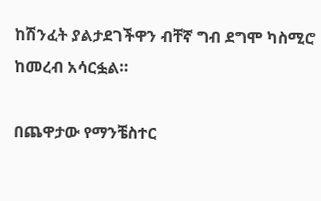ከሽንፈት ያልታደገችዋን ብቸኛ ግብ ደግሞ ካስሚሮ ከመረብ አሳርፏል።

በጨዋታው የማንቼስተር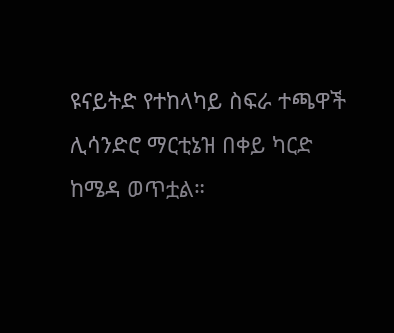ዩናይትድ የተከላካይ ስፍራ ተጫዋች ሊሳንድሮ ማርቲኔዝ በቀይ ካርድ ከሜዳ ወጥቷል።